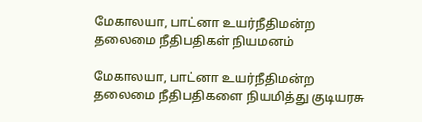மேகாலயா, பாட்னா உயர்நீதிமன்ற தலைமை நீதிபதிகள் நியமனம்

மேகாலயா, பாட்னா உயர்நீதிமன்ற தலைமை நீதிபதிகளை நியமித்து குடியரசு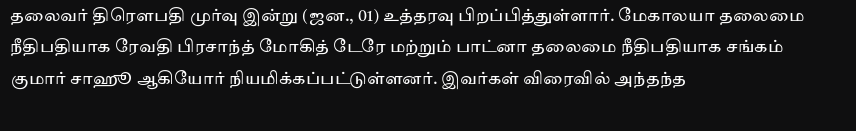தலைவர் திரௌபதி முர்வு இன்று (ஜன., 01) உத்தரவு பிறப்பித்துள்ளார். மேகாலயா தலைமை நீதிபதியாக ரேவதி பிரசாந்த் மோகித் டேரே மற்றும் பாட்னா தலைமை நீதிபதியாக சங்கம் குமார் சாஹூ ஆகியோர் நியமிக்கப்பட்டுள்ளனர். இவர்கள் விரைவில் அந்தந்த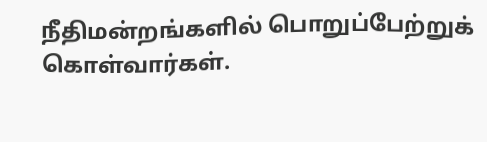நீதிமன்றங்களில் பொறுப்பேற்றுக் கொள்வார்கள்.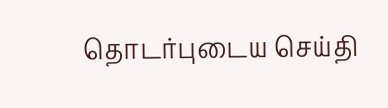தொடர்புடைய செய்தி